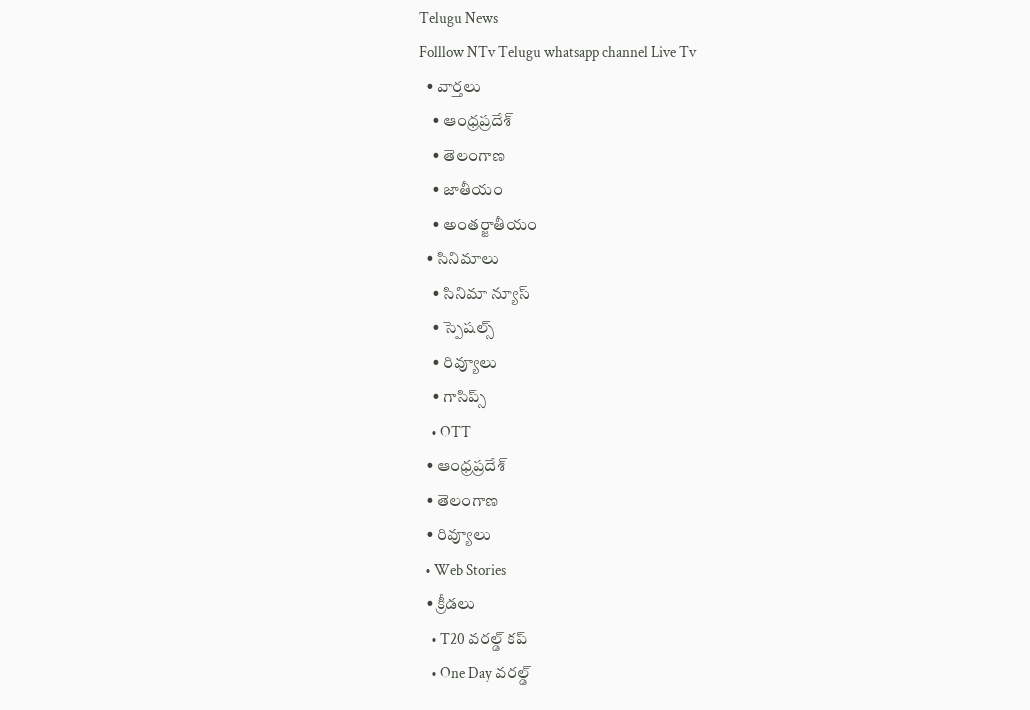Telugu News
Folllow NTv Telugu whatsapp channel Live Tv
  • వార్తలు
    • ఆంధ్రప్రదేశ్
    • తెలంగాణ
    • జాతీయం
    • అంతర్జాతీయం
  • సినిమాలు
    • సినిమా న్యూస్
    • స్పెషల్స్
    • రివ్యూలు
    • గాసిప్స్
    • OTT
  • ఆంధ్రప్రదేశ్
  • తెలంగాణ
  • రివ్యూలు
  • Web Stories
  • క్రీడలు
    • T20 వరల్డ్ కప్
    • One Day వరల్డ్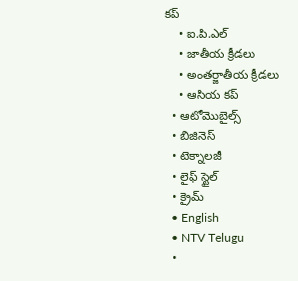కప్
    • ఐ.పి.ఎల్
    • జాతీయ క్రీడలు
    • అంతర్జాతీయ క్రీడలు
    • ఆసియ కప్
  • ఆటోమొబైల్స్
  • బిజినెస్‌
  • టెక్నాలజీ
  • లైఫ్ స్టైల్
  • క్రైమ్
  • English
  • NTV Telugu
  •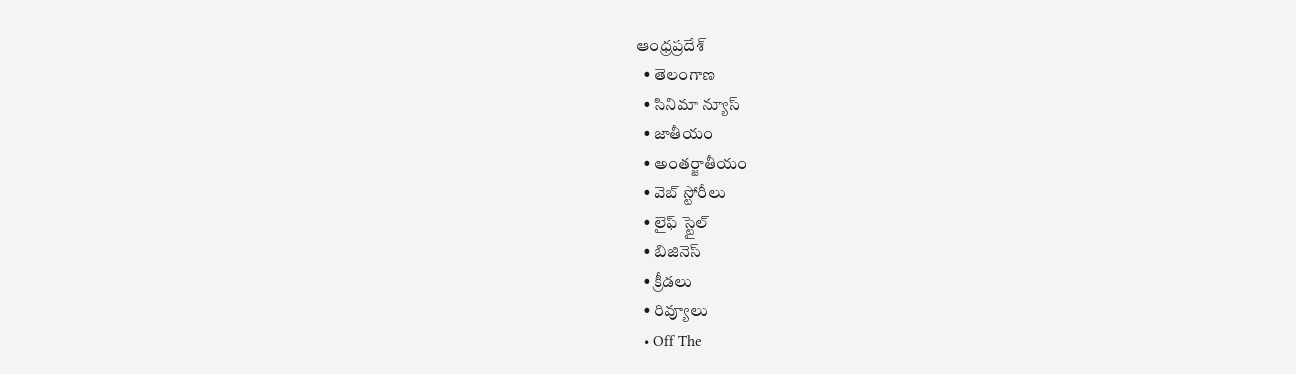ఆంధ్రప్రదేశ్
  • తెలంగాణ
  • సినిమా న్యూస్
  • జాతీయం
  • అంతర్జాతీయం
  • వెబ్ స్టోరీలు
  • లైఫ్ స్టైల్
  • బిజినెస్‌
  • క్రీడలు
  • రివ్యూలు
  • Off The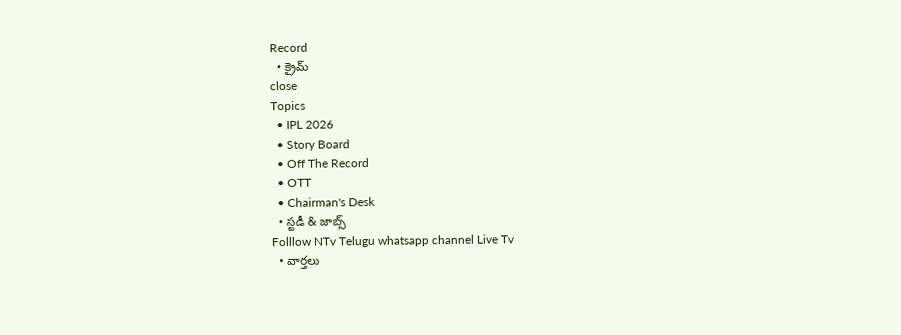Record
  • క్రైమ్
close
Topics
  • IPL 2026
  • Story Board
  • Off The Record
  • OTT
  • Chairman's Desk
  • స్టడీ & జాబ్స్
Folllow NTv Telugu whatsapp channel Live Tv
  • వార్తలు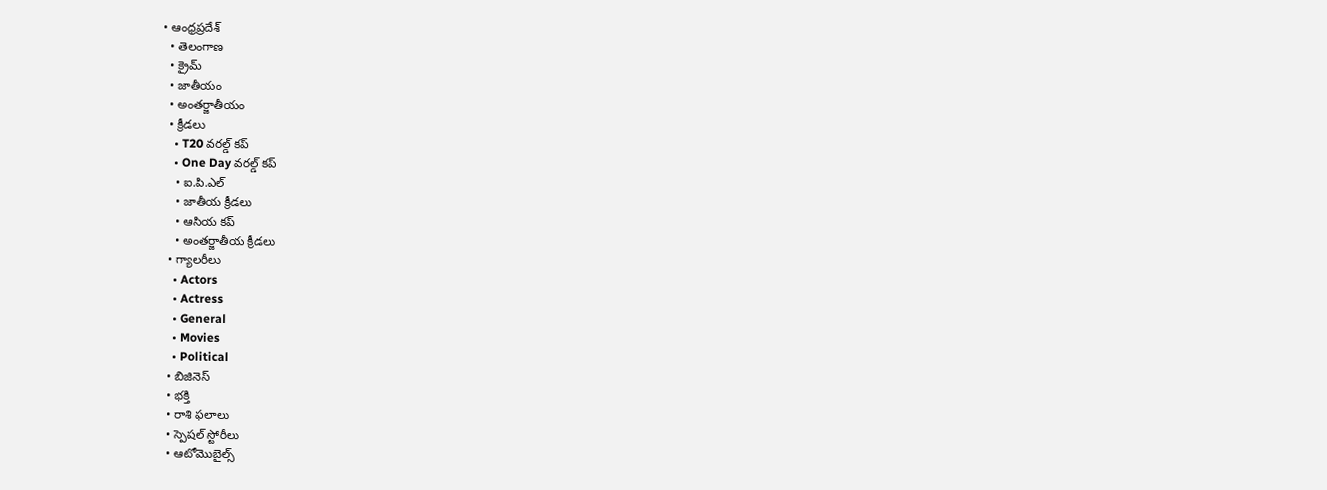• ఆంధ్రప్రదేశ్
  • తెలంగాణ
  • క్రైమ్
  • జాతీయం
  • అంతర్జాతీయం
  • క్రీడలు
    • T20 వరల్డ్ కప్
    • One Day వరల్డ్ కప్
    • ఐ.పి.ఎల్
    • జాతీయ క్రీడలు
    • ఆసియ కప్
    • అంతర్జాతీయ క్రీడలు
  • గ్యాలరీలు
    • Actors
    • Actress
    • General
    • Movies
    • Political
  • బిజినెస్‌
  • భక్తి
  • రాశి ఫలాలు
  • స్పెషల్‌ స్టోరీలు
  • ఆటోమొబైల్స్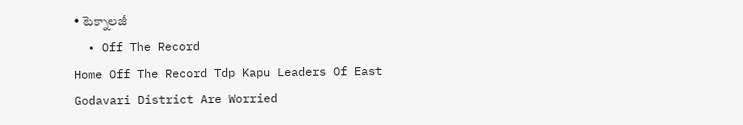• టెక్నాలజీ
  • Off The Record
Home Off The Record Tdp Kapu Leaders Of East Godavari District Are Worried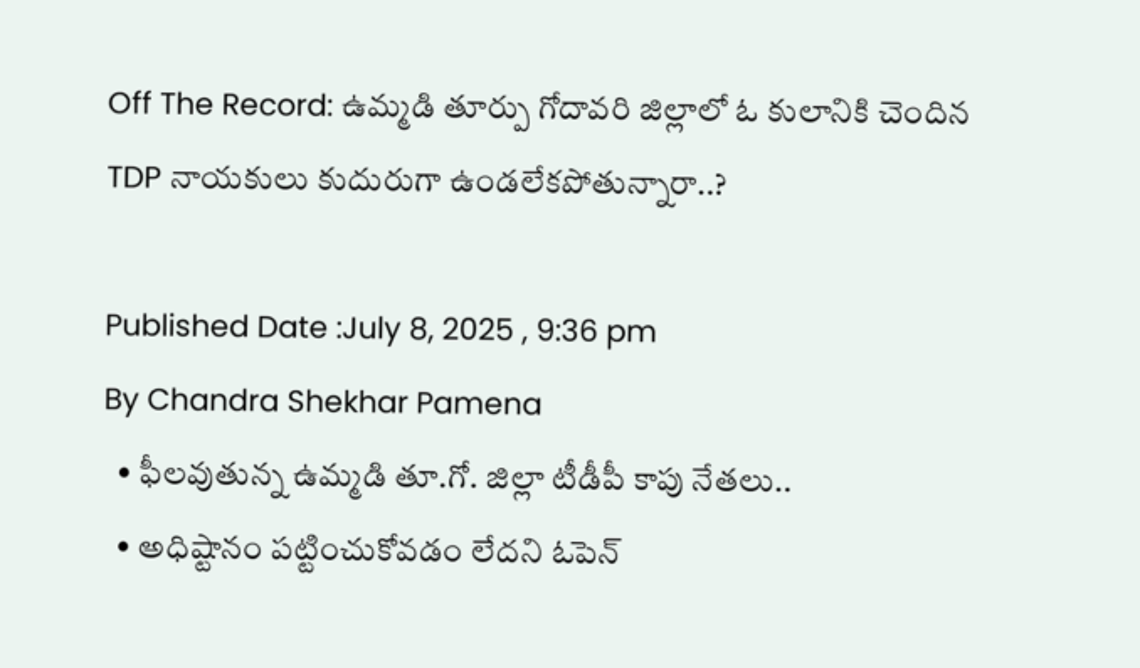Off The Record: ఉమ్మడి తూర్పు గోదావరి జిల్లాలో ఓ కులానికి చెందిన TDP నాయకులు కుదురుగా ఉండలేకపోతున్నారా..?

Published Date :July 8, 2025 , 9:36 pm
By Chandra Shekhar Pamena
  • ఫీలవుతున్న ఉమ్మడి తూ.గో. జిల్లా టీడీపీ కాపు నేతలు..
  • అధిష్టానం పట్టించుకోవడం లేదని ఓపెన్‌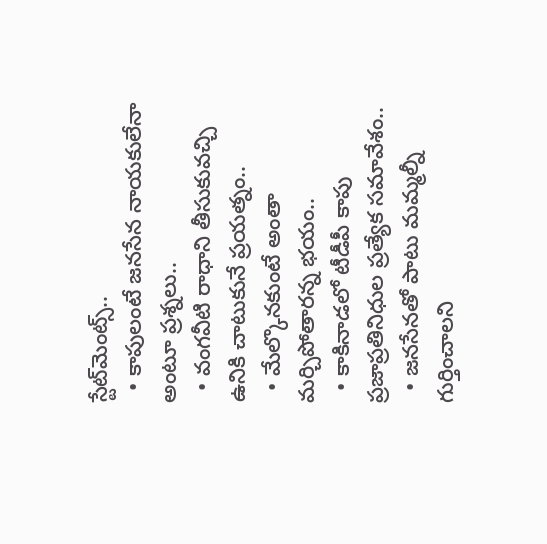స్టేట్‌మెంట్స్‌..
  • కాపులంటే జనసేన నాయకులేనా అంటూ ప్రశ్నలు..
  • వంగవీటి రాధాని తీసుకువచ్చి ఉనికి చాటుకునే ప్రయత్నం..
  • మేల్కొనకుంటే అంతా మర్చిపోతారన్న భయం..
  • కాకినాడలో టీడీపీ కాపు ప్రజాప్రతినిధుల ప్రత్యేక సమావేశం..
  • జనసేనతో పాటు మమ్మల్నీ గుర్తించాలని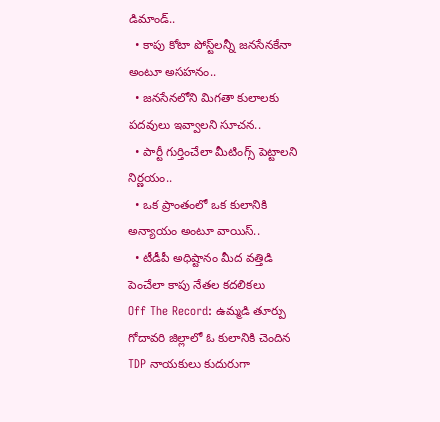డిమాండ్‌..
  • కాపు కోటా పోస్ట్‌లన్నీ జనసేనకేనా అంటూ అసహనం..
  • జనసేనలోని మిగతా కులాలకు పదవులు ఇవ్వాలని సూచన..
  • పార్టీ గుర్తించేలా మీటింగ్స్‌ పెట్టాలని నిర్ణయం..
  • ఒక ప్రాంతంలో ఒక కులానికి అన్యాయం అంటూ వాయిస్‌..
  • టీడీపీ అధిష్టానం మీద వత్తిడి పెంచేలా కాపు నేతల కదలికలు
Off The Record: ఉమ్మడి తూర్పు గోదావరి జిల్లాలో ఓ కులానికి చెందిన TDP నాయకులు కుదురుగా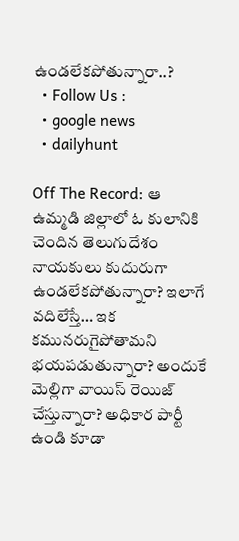ఉండలేకపోతున్నారా..?
  • Follow Us :
  • google news
  • dailyhunt

Off The Record: ఆ ఉమ్మడి జిల్లాలో ఓ కులానికి చెందిన తెలుగుదేశం నాయకులు కుదురుగా ఉండలేకపోతున్నారా? ఇలాగే వదిలేస్తే… ఇక కమునరుగైపోతామని భయపడుతున్నారా? అందుకే మెల్లిగా వాయిస్‌ రెయిజ్‌ చేస్తున్నారా? అధికార పార్టీ ఉండి కూడా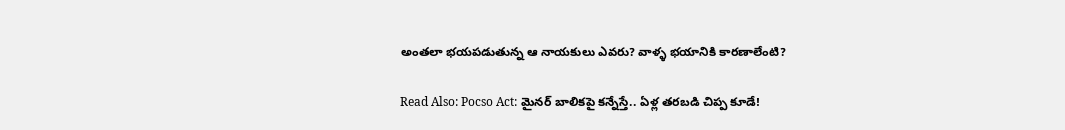అంతలా భయపడుతున్న ఆ నాయకులు ఎవరు? వాళ్ళ భయానికి కారణాలేంటి?

Read Also: Pocso Act: మైనర్ బాలికపై కన్నేస్తే.. ఏళ్ల తరబడి చిప్ప కూడే!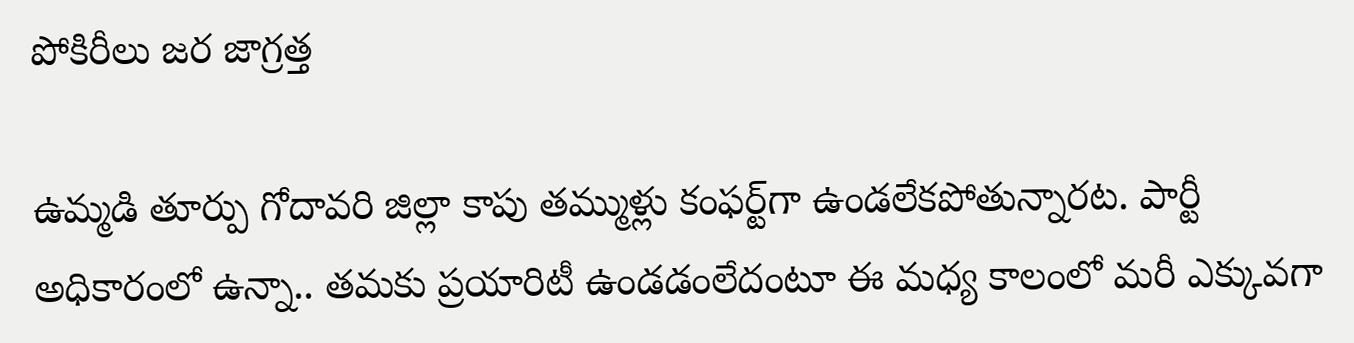పోకిరీలు జర జాగ్రత్త

ఉమ్మడి తూర్పు గోదావరి జిల్లా కాపు తమ్ముళ్లు కంఫర్ట్‌గా ఉండలేకపోతున్నారట. పార్టీ అధికారంలో ఉన్నా.. తమకు ప్రయారిటీ ఉండడంలేదంటూ ఈ మధ్య కాలంలో మరీ ఎక్కువగా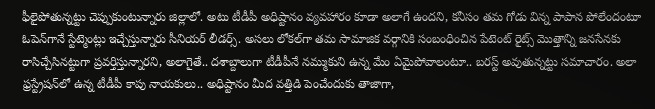ఫీలైపోతున్నట్టు చెప్పుకుంటున్నారు జిల్లాలో. అటు టీడీపీ అధిష్టానం వ్యవహారం కూడా అలాగే ఉందని, కనీసం తమ గోడు విన్న పాపాన పోలేందంటూ ఓపెన్‌గానే స్టేట్మెంట్లు ఇచ్చేస్తున్నారు సీనియర్ లీడర్స్‌. అసలు లోకల్‌గా తమ సామాజిక వర్గానికి సంబంధించిన పేటెంట్ రైట్స్‌ మొత్తాన్ని జనసేనకు రాసిచ్చేసినట్టుగా ప్రవర్తిస్తున్నారని, అలాగైతే.. దశాబ్దాలుగా టీడీపీనే నమ్ముకుని ఉన్న మేం ఏమైపోవాలంటూ.. బరస్ట్ అవుతున్నట్టు సమాచారం. అలా ఫ్రస్ట్రేషన్‌లో ఉన్న టీడీపీ కాపు నాయకులు.. అధిష్టానం మీద వత్తిడి పెంచేందుకు తాజాగా,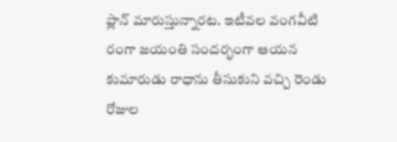ప్లాన్‌ మారుస్తున్నారట. ఇటీవల వంగవీటి రంగా జయంతి సందర్భంగా ఆయన కుమారుడు రాధాను తీసుకుని వచ్చి రెండు రోజుల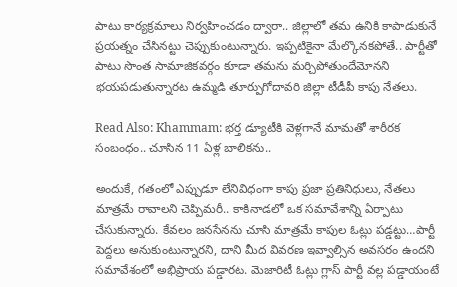పాటు కార్యక్రమాలు నిర్వహించడం ద్వారా.. జిల్లాలో తమ ఉనికి కాపాడుకునే ప్రయత్నం చేసినట్టు చెప్పుకుంటున్నారు. ఇప్పటికైనా మేల్కొనకపోతే.. పార్టీతో పాటు సొంత సామాజికవర్గం కూడా తమను మర్చిపోతుందేమోనని భయపడుతున్నారట ఉమ్మడి తూర్పుగోదావరి జిల్లా టీడీపీ కాపు నేతలు.

Read Also: Khammam: భర్త డ్యూటీకి వెళ్లగానే మామతో శారీరక సంబంధం.. చూసిన 11 ఏళ్ల బాలికను..

అందుకే, గతంలో ఎప్పుడూ లేనివిధంగా కాపు ప్రజా ప్రతినిధులు, నేతలు మాత్రమే రావాలని చెప్పిమరీ.. కాకినాడలో ఒక సమావేశాన్ని ఏర్పాటు చేసుకున్నారు. కేవలం జనసేనను చూసి మాత్రమే కాపుల ఓట్లు పడ్డట్టు…పార్టీ పెద్దలు అనుకుంటున్నారని, దాని మీద వివరణ ఇవ్వాల్సిన అవసరం ఉందని సమావేశంలో అభిప్రాయ పడ్డారట. మెజారిటీ ఓట్లు గ్లాస్ పార్టీ వల్ల పడ్డాయంటే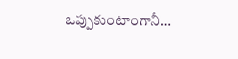ఒప్పుకుంటాంగానీ…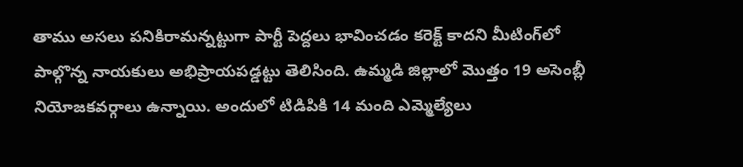తాము అసలు పనికిరామన్నట్టుగా పార్టీ పెద్దలు భావించడం కరెక్ట్‌ కాదని మీటింగ్‌లో పాల్గొన్న నాయకులు అభిప్రాయపడ్డట్టు తెలిసింది. ఉమ్మడి జిల్లాలో మొత్తం 19 అసెంబ్లీ నియోజకవర్గాలు ఉన్నాయి. అందులో టిడిపికి 14 మంది ఎమ్మెల్యేలు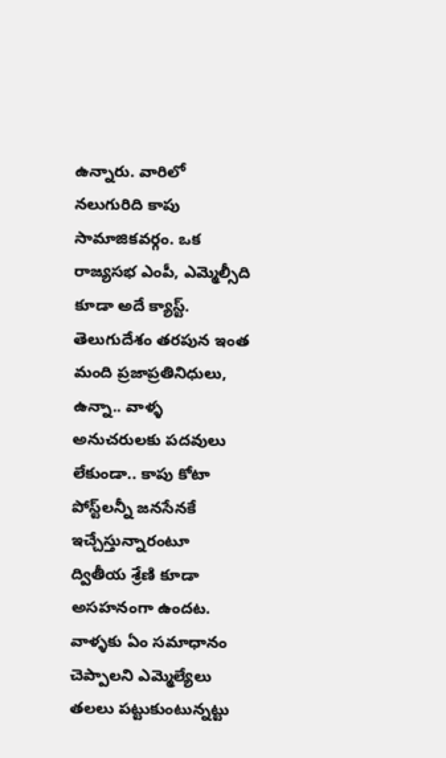ఉన్నారు. వారిలో నలుగురిది కాపు సామాజికవర్గం. ఒక రాజ్యసభ ఎంపీ, ఎమ్మెల్సీది కూడా అదే క్యాస్ట్‌. తెలుగుదేశం తరపున ఇంత మంది ప్రజాప్రతినిధులు, ఉన్నా.. వాళ్ళ అనుచరులకు పదవులు లేకుండా.. కాపు కోటా పోస్ట్‌లన్నీ జనసేనకే ఇచ్చేస్తున్నారంటూ ద్వితీయ శ్రేణి కూడా అసహనంగా ఉందట. వాళ్ళకు ఏం సమాధానం చెప్పాలని ఎమ్మెల్యేలు తలలు పట్టుకుంటున్నట్టు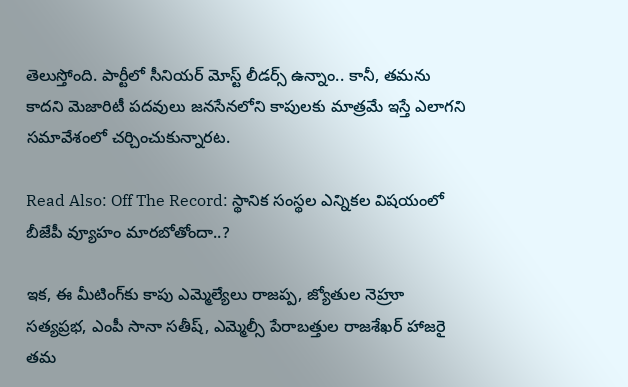తెలుస్తోంది. పార్టీలో సీనియర్ మోస్ట్ లీడర్స్‌ ఉన్నాం.. కానీ, తమను కాదని మెజారిటీ పదవులు జనసేనలోని కాపులకు మాత్రమే ఇస్తే ఎలాగని సమావేశంలో చర్చించుకున్నారట.

Read Also: Off The Record: స్థానిక సంస్థల ఎన్నికల విషయంలో బీజేపీ వ్యూహం మారబోతోందా..?

ఇక, ఈ మీటింగ్‌కు కాపు ఎమ్మెల్యేలు రాజప్ప, జ్యోతుల నెహ్రూ సత్యప్రభ, ఎంపీ సానా సతీష్, ఎమ్మెల్సీ పేరాబత్తుల రాజశేఖర్‌ హాజరై తమ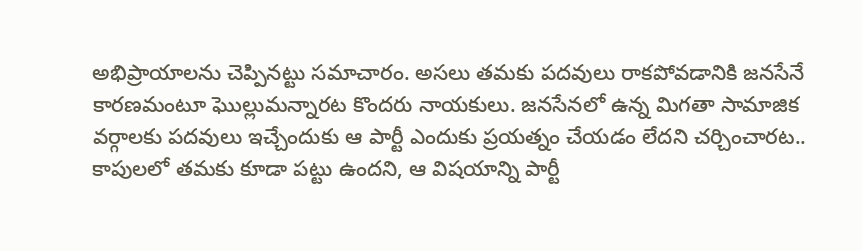అభిప్రాయాలను చెప్పినట్టు సమాచారం. అసలు తమకు పదవులు రాకపోవడానికి జనసేనే కారణమంటూ ఘొల్లుమన్నారట కొందరు నాయకులు. జనసేనలో ఉన్న మిగతా సామాజిక వర్గాలకు పదవులు ఇచ్చేందుకు ఆ పార్టీ ఎందుకు ప్రయత్నం చేయడం లేదని చర్చించారట.. కాపులలో తమకు కూడా పట్టు ఉందని, ఆ విషయాన్ని పార్టీ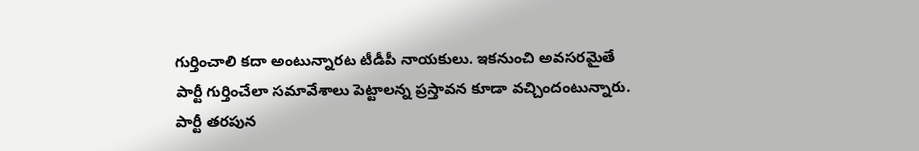గుర్తించాలి కదా అంటున్నారట టీడీపీ నాయకులు. ఇకనుంచి అవసరమైతే పార్టీ గుర్తించేలా సమావేశాలు పెట్టాలన్న ప్రస్తావన కూడా వచ్చిందంటున్నారు. పార్టీ తరపున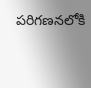పరిగణనలోకి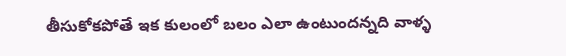తీసుకోకపోతే ఇక కులంలో బలం ఎలా ఉంటుందన్నది వాళ్ళ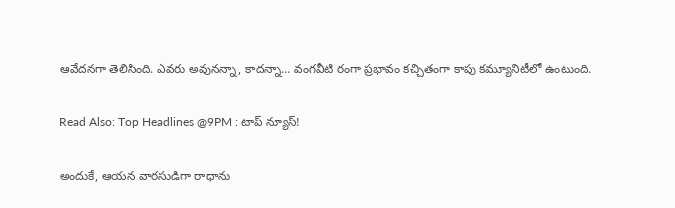ఆవేదనగా తెలిసింది. ఎవరు అవునన్నా, కాదన్నా… వంగవీటి రంగా ప్రభావం కచ్చితంగా కాపు కమ్యూనిటీలో ఉంటుంది.

Read Also: Top Headlines @9PM : టాప్‌ న్యూస్‌!

అందుకే, ఆయన వారసుడిగా రాధాను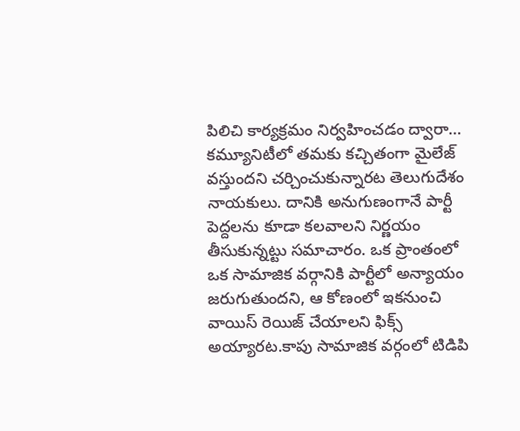పిలిచి కార్యక్రమం నిర్వహించడం ద్వారా… కమ్యూనిటీలో తమకు కచ్చితంగా మైలేజ్ వస్తుందని చర్చించుకున్నారట తెలుగుదేశం నాయకులు. దానికి అనుగుణంగానే పార్టీ పెద్దలను కూడా కలవాలని నిర్ణయం తీసుకున్నట్టు సమాచారం. ఒక ప్రాంతంలో ఒక సామాజిక వర్గానికి పార్టీలో అన్యాయం జరుగుతుందని, ఆ కోణంలో ఇకనుంచి వాయిస్ రెయిజ్ చేయాలని ఫిక్స్ అయ్యారట.కాపు సామాజిక వర్గంలో టిడిపి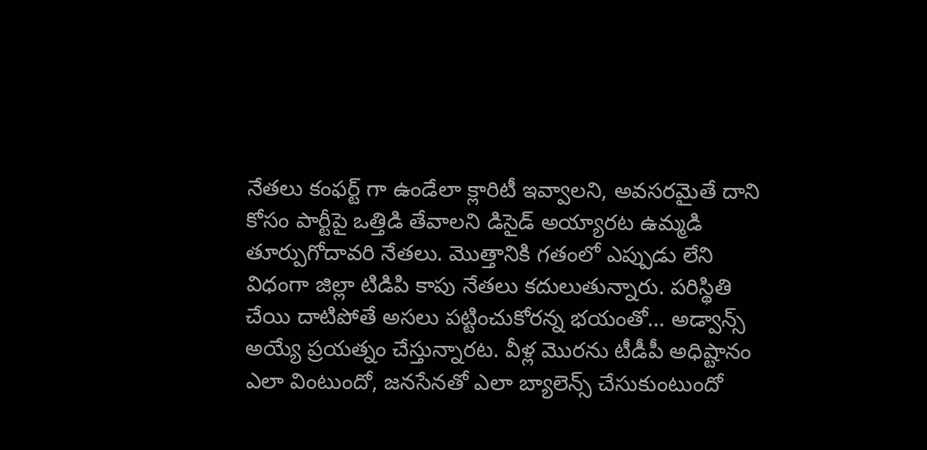నేతలు కంఫర్ట్ గా ఉండేలా క్లారిటీ ఇవ్వాలని, అవసరమైతే దాని కోసం పార్టీపై ఒత్తిడి తేవాలని డిసైడ్ అయ్యారట ఉమ్మడి తూర్పుగోదావరి నేతలు. మొత్తానికి గతంలో ఎప్పుడు లేని విధంగా జిల్లా టిడిపి కాపు నేతలు కదులుతున్నారు. పరిస్థితి చేయి దాటిపోతే అసలు పట్టించుకోరన్న భయంతో… అడ్వాన్స్ అయ్యే ప్రయత్నం చేస్తున్నారట. వీళ్ల మొరను టీడీపీ అధిష్టానం ఎలా వింటుందో, జనసేనతో ఎలా బ్యాలెన్స్‌ చేసుకుంటుందో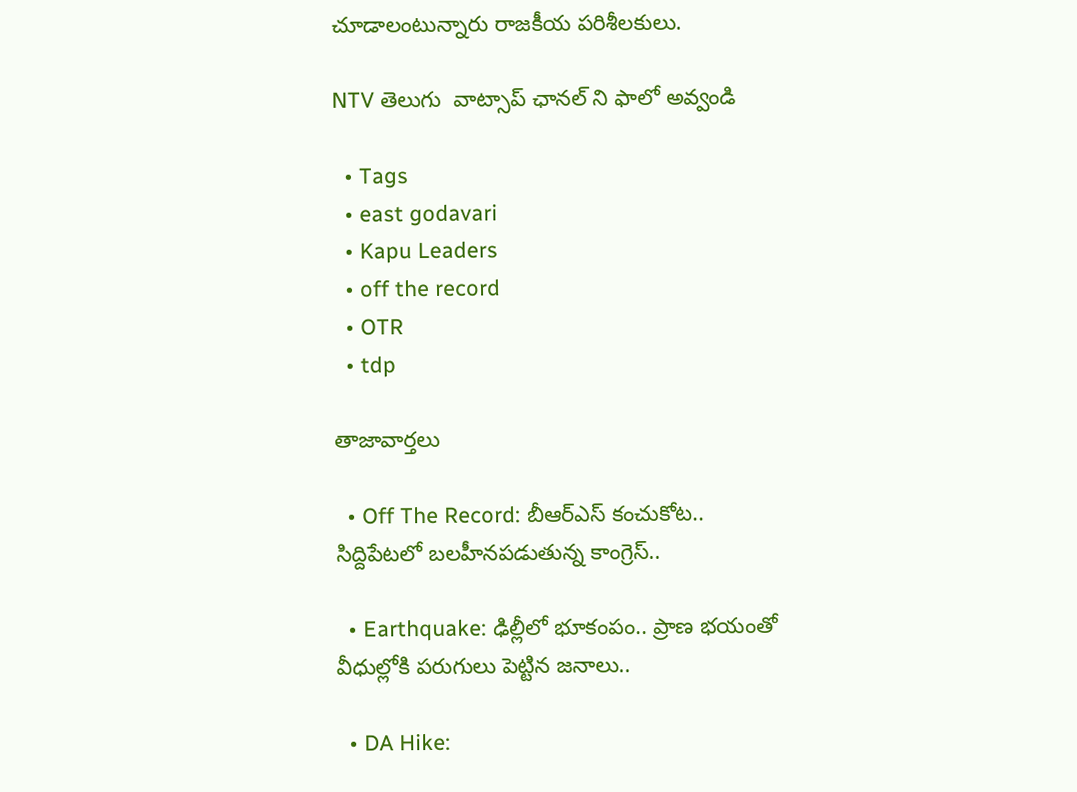చూడాలంటున్నారు రాజకీయ పరిశీలకులు.

NTV తెలుగు  వాట్సాప్ ఛానల్ ని ఫాలో అవ్వండి

  • Tags
  • east godavari
  • Kapu Leaders
  • off the record
  • OTR
  • tdp

తాజావార్తలు

  • Off The Record: బీఆర్ఎస్‌ కంచుకోట.. సిద్దిపేటలో బలహీనపడుతున్న కాంగ్రెస్..

  • Earthquake: ఢిల్లీలో భూకంపం.. ప్రాణ భయంతో వీధుల్లోకి పరుగులు పెట్టిన జనాలు..

  • DA Hike: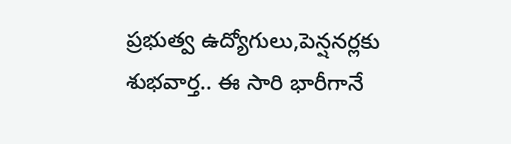ప్రభుత్వ ఉద్యోగులు,పెన్షనర్లకు శుభవార్త.. ఈ సారి భారీగానే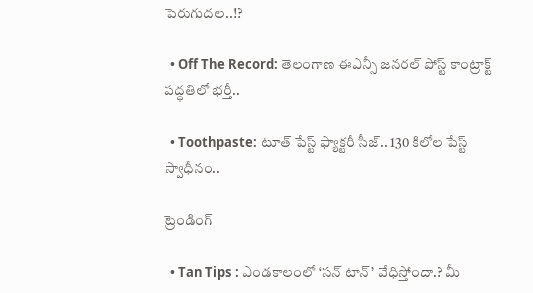పెరుగుదల..!?

  • Off The Record: తెలంగాణ ఈఎన్సీ జనరల్ పోస్ట్ కాంట్రాక్ట్ పద్ధతిలో భర్తీ..

  • Toothpaste: టూత్ పేస్ట్ ఫ్యాక్టరీ సీజ్.. 130 కిలోల పేస్ట్‌ స్వాధీనం..

ట్రెండింగ్‌

  • Tan Tips : ఎండకాలంలో ‘సన్ టాన్’ వేధిస్తోందా.? మీ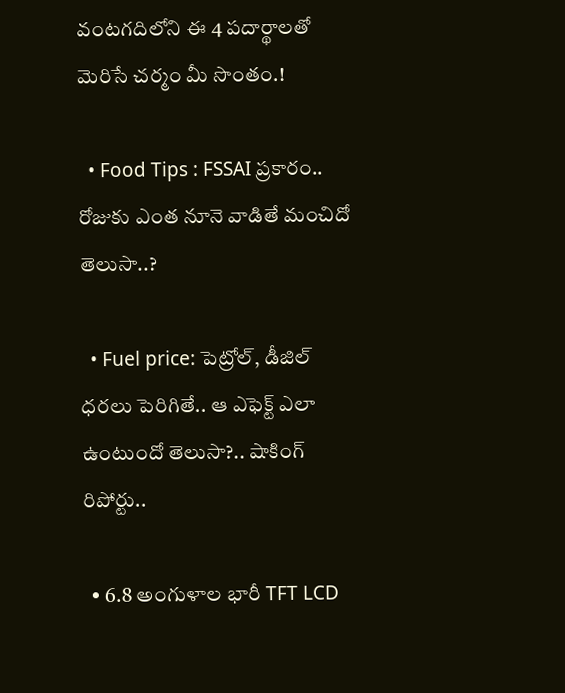వంటగదిలోని ఈ 4 పదార్థాలతో మెరిసే చర్మం మీ సొంతం.!

  • Food Tips : FSSAI ప్రకారం.. రోజుకు ఎంత నూనె వాడితే మంచిదో తెలుసా..?

  • Fuel price: పెట్రోల్, డీజిల్ ధరలు పెరిగితే.. ఆ ఎఫెక్ట్‌ ఎలా ఉంటుందో తెలుసా?.. షాకింగ్ రిపోర్టు..

  • 6.8 అంగుళాల భారీ TFT LCD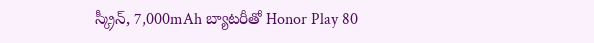స్క్రీన్‌, 7,000mAh బ్యాటరీతో Honor Play 80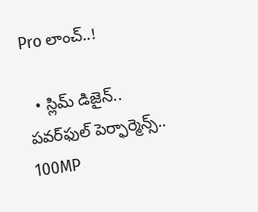Pro లాంచ్..!

  • స్లిమ్ డిజైన్.. పవర్‌ఫుల్ పెర్ఫార్మెన్స్.. 100MP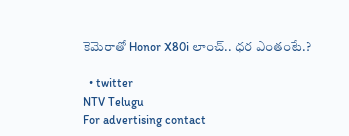కెమెరాతో Honor X80i లాంచ్.. ధర ఎంతంటే.?

  • twitter
NTV Telugu
For advertising contact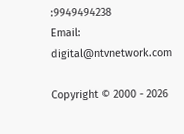:9949494238
Email: digital@ntvnetwork.com

Copyright © 2000 - 2026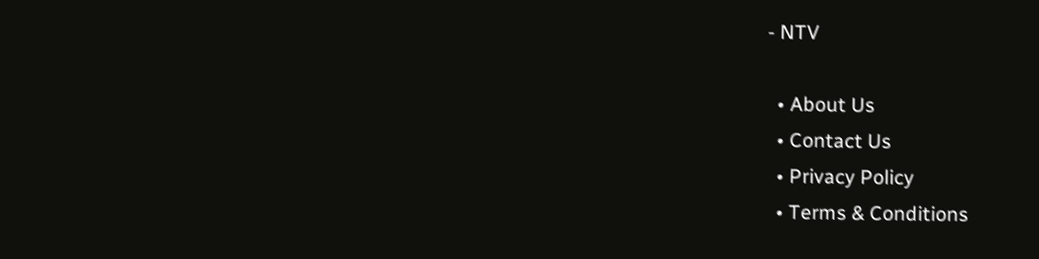- NTV

  • About Us
  • Contact Us
  • Privacy Policy
  • Terms & Conditions